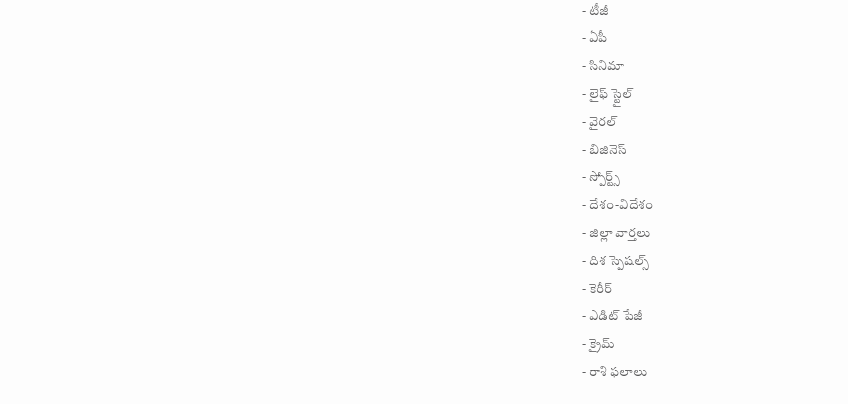- టీజీ
- ఏపీ
- సినిమా
- లైఫ్ స్టైల్
- వైరల్
- బిజినెస్
- స్పోర్ట్స్
- దేశం-విదేశం
- జిల్లా వార్తలు
- దిశ స్పెషల్స్
- కెరీర్
- ఎడిట్ పేజీ
- క్రైమ్
- రాశి ఫలాలు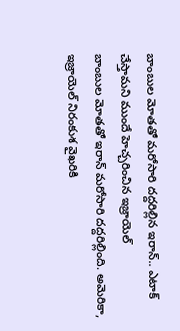బాంబుల మోతతో మరోసారి దద్దరిల్లిన ఇరాన్.. ఎటాక్ చేస్తామని ముందే హెచ్చరించిన ఇజ్రాయెల్
బాంబుల మోతతో ఇరాన్ మరోసారి దద్దరిల్లింది. అమెరికా, ఇజ్రాయెల్ నిరంకుశ వైఖరికి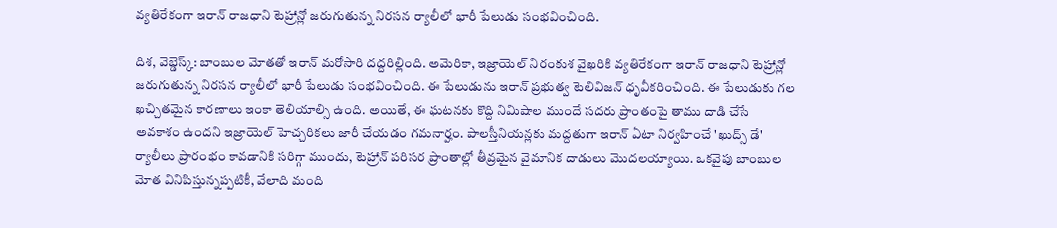వ్యతిరేకంగా ఇరాన్ రాజధాని టెహ్రాన్లో జరుగుతున్న నిరసన ర్యాలీలో భారీ పేలుడు సంభవించింది.

దిశ, వెబ్డెస్క్: బాంబుల మోతతో ఇరాన్ మరోసారి దద్దరిల్లింది. అమెరికా, ఇజ్రాయెల్ నిరంకుశ వైఖరికి వ్యతిరేకంగా ఇరాన్ రాజధాని టెహ్రాన్లో జరుగుతున్న నిరసన ర్యాలీలో భారీ పేలుడు సంభవించింది. ఈ పేలుడును ఇరాన్ ప్రభుత్వ టెలివిజన్ ధృవీకరించింది. ఈ పేలుడుకు గల ఖచ్చితమైన కారణాలు ఇంకా తెలియాల్సి ఉంది. అయితే, ఈ ఘటనకు కొద్ది నిమిషాల ముందే సదరు ప్రాంతంపై తాము దాడి చేసే అవకాశం ఉందని ఇజ్రాయెల్ హెచ్చరికలు జారీ చేయడం గమనార్హం. పాలస్తీనియన్లకు మద్దతుగా ఇరాన్ ఏటా నిర్వహించే 'ఖుద్స్ డే' ర్యాలీలు ప్రారంభం కావడానికి సరిగ్గా ముందు, టెహ్రాన్ పరిసర ప్రాంతాల్లో తీవ్రమైన వైమానిక దాడులు మొదలయ్యాయి. ఒకవైపు బాంబుల మోత వినిపిస్తున్నప్పటికీ, వేలాది మంది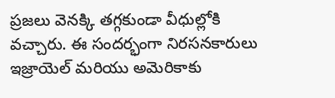ప్రజలు వెనక్కి తగ్గకుండా వీధుల్లోకి వచ్చారు. ఈ సందర్భంగా నిరసనకారులు ఇజ్రాయెల్ మరియు అమెరికాకు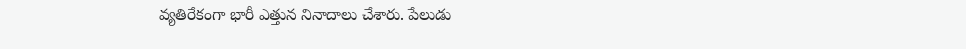వ్యతిరేకంగా భారీ ఎత్తున నినాదాలు చేశారు. పేలుడు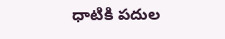ధాటికి పదుల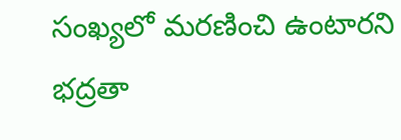సంఖ్యలో మరణించి ఉంటారని భద్రతా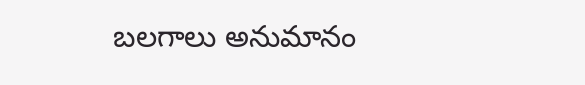బలగాలు అనుమానం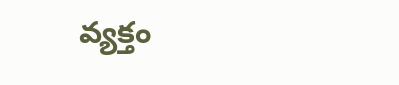వ్యక్తం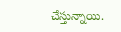చేస్తున్నాయి.